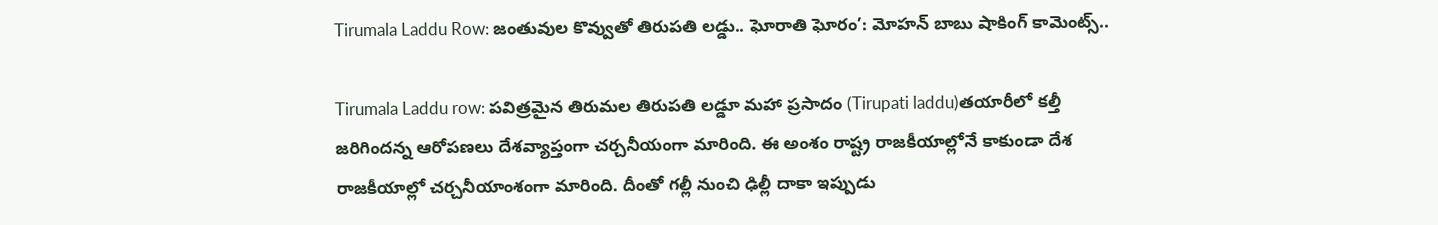Tirumala Laddu Row: జంతువుల కొవ్వుతో తిరుపతి లడ్డు.. ఘోరాతి ఘోరం’: మోహన్ బాబు షాకింగ్ కామెంట్స్..

Tirumala Laddu row: పవిత్రమైన తిరుమల తిరుపతి లడ్డూ మహా ప్రసాదం (Tirupati laddu)తయారీలో కల్తీ జరిగిందన్న ఆరోపణలు దేశవ్యాప్తంగా చర్చనీయంగా మారింది. ఈ అంశం రాష్ట్ర రాజకీయాల్లోనే కాకుండా దేశ రాజకీయాల్లో చర్చనీయాంశంగా మారింది. దీంతో గల్లీ నుంచి ఢిల్లీ దాకా ఇప్పుడు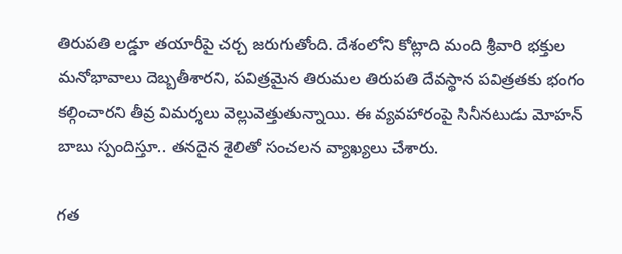తిరుపతి లడ్డూ తయారీపై చర్చ జరుగుతోంది. దేశంలోని కోట్లాది మంది శ్రీవారి భక్తుల మనోభావాలు దెబ్బతీశారని, పవిత్రమైన తిరుమల తిరుపతి దేవస్థాన పవిత్రతకు భంగం కల్గించారని తీవ్ర విమర్శలు వెల్లువెత్తుతున్నాయి. ఈ వ్యవహారంపై సినీనటుడు మోహన్ బాబు స్పందిస్తూ.. తనదైన శైలితో సంచలన వ్యాఖ్యలు చేశారు.

గత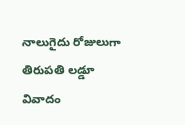నాలుగైదు రోజులుగా తిరుపతి లడ్డూ వివాదం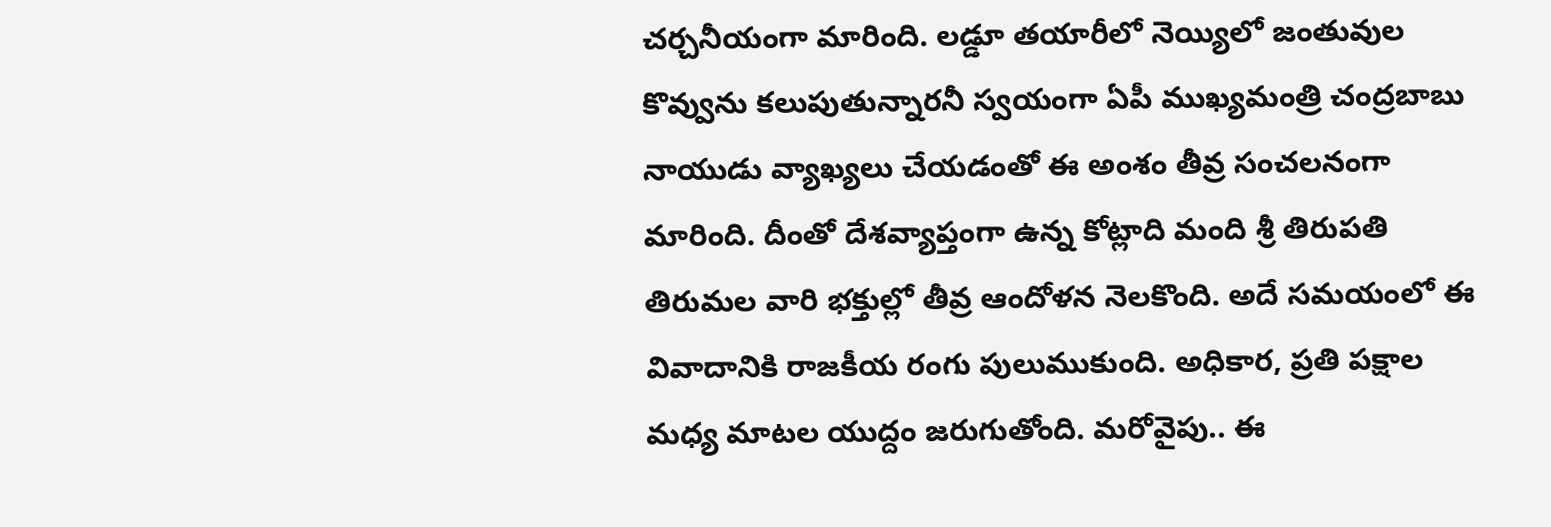చర్చనీయంగా మారింది. లడ్డూ తయారీలో నెయ్యిలో జంతువుల కొవ్వును కలుపుతున్నారనీ స్వయంగా ఏపీ ముఖ్యమంత్రి చంద్రబాబు నాయుడు వ్యాఖ్యలు చేయడంతో ఈ అంశం తీవ్ర సంచలనంగా మారింది. దీంతో దేశవ్యాప్తంగా ఉన్న కోట్లాది మంది శ్రీ తిరుపతి తిరుమల వారి భక్తుల్లో తీవ్ర ఆందోళన నెలకొంది. అదే సమయంలో ఈ వివాదానికి రాజకీయ రంగు పులుముకుంది. అధికార, ప్రతి పక్షాల మధ్య మాటల యుద్దం జరుగుతోంది. మరోవైపు.. ఈ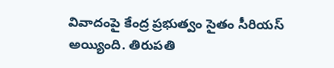వివాదంపై కేంద్ర ప్రభుత్వం సైతం సీరియస్ అయ్యింది. తిరుపతి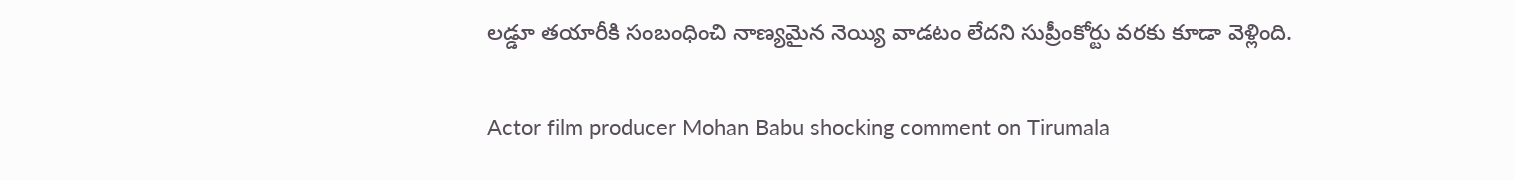లడ్డూ తయారీకి సంబంధించి నాణ్యమైన నెయ్యి వాడటం లేదని సుప్రీంకోర్టు వరకు కూడా వెళ్లింది.

Actor film producer Mohan Babu shocking comment on Tirumala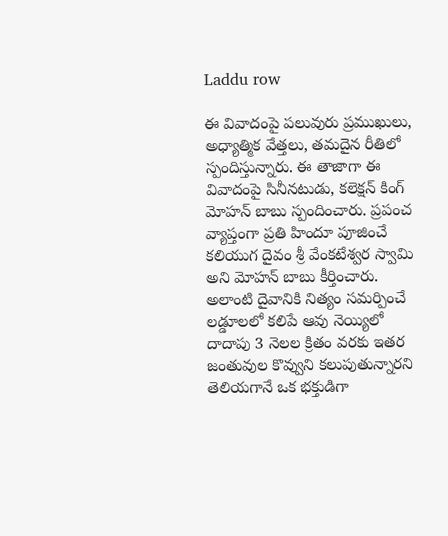Laddu row

ఈ వివాదంపై పలువురు ప్రముఖులు, అధ్యాత్మిక వేత్తలు, తమదైన రీతిలో స్పందిస్తున్నారు. ఈ తాజాగా ఈ వివాదంపై సినీనటుడు, కలెక్షన్ కింగ్ మోహన్ బాబు స్పందించారు. ప్రపంచ వ్యాప్తంగా ప్రతి హిందూ పూజించే కలియుగ దైవం శ్రీ వేంకటేశ్వర స్వామి అని మోహన్ బాబు కీర్తించారు. అలాంటి దైవానికి నిత్యం సమర్పించే లడ్డూలలో కలిపే ఆవు నెయ్యిలో దాదాపు 3 నెలల క్రితం వరకు ఇతర జంతువుల కొవ్వుని కలుపుతున్నారని తెలియగానే ఒక భక్తుడిగా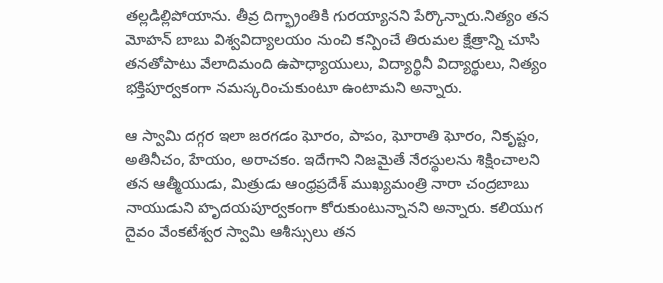తల్లడిల్లిపోయాను. తీవ్ర దిగ్భ్రాంతికి గురయ్యానని పేర్కొన్నారు.నిత్యం తన మోహన్ బాబు విశ్వవిద్యాలయం నుంచి కన్పించే తిరుమల క్షేత్రాన్ని చూసి తనతోపాటు వేలాదిమంది ఉపాధ్యాయులు, విద్యార్థినీ విద్యార్థులు, నిత్యం భక్తిపూర్వకంగా నమస్కరించుకుంటూ ఉంటామని అన్నారు.

ఆ స్వామి దగ్గర ఇలా జరగడం ఘోరం, పాపం, ఘోరాతి ఘోరం, నికృష్టం, అతినీచం, హేయం, అరాచకం. ఇదేగాని నిజమైతే నేరస్థులను శిక్షించాలని తన ఆత్మీయుడు, మిత్రుడు ఆంధ్రప్రదేశ్ ముఖ్యమంత్రి నారా చంద్రబాబు నాయుడుని హృదయపూర్వకంగా కోరుకుంటున్నానని అన్నారు. కలియుగ దైవం వేంకటేశ్వర స్వామి ఆశీస్సులు తన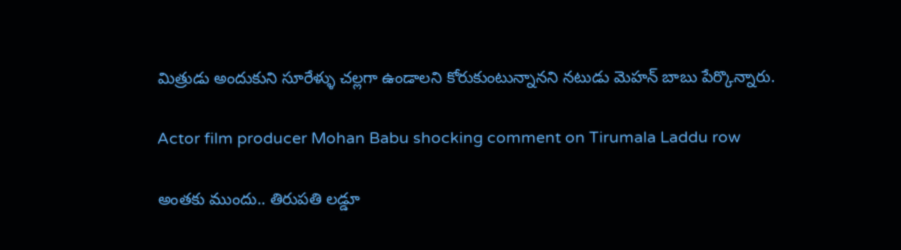మిత్రుడు అందుకుని సూరేళ్ళు చల్లగా ఉండాలని కోరుకుంటున్నానని నటుడు మెహన్ బాబు పేర్కొన్నారు.

Actor film producer Mohan Babu shocking comment on Tirumala Laddu row

అంతకు ముందు.. తిరుపతి లడ్డూ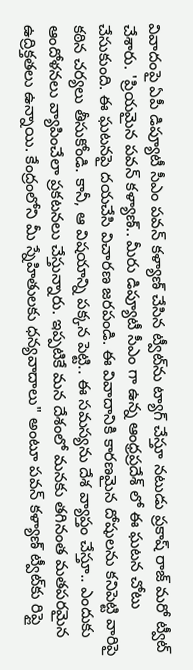వివాదంపై ఏపీ డిప్యూటీ సీఎం పవన్ కళ్యాణ్ చేసిన ట్వీట్‌ను ట్యాగ్ చేస్తూ నటుడు ప్రకాష్ రాజ్ మరో ట్వీట్ చేశారు. 'ప్రియమైన పవన్ కళ్యాణ్.. మీరు డిప్యూటీ సీఎం గా ఉన్న ఆంధ్రప్రదేశ్ లో ఈ ఘటన చోటు చేసుకుంది. ఈ ఘటనపై దయచేసి విచారణ జరపండి. ఈ వివాదానికి కారణమైన దోషులను కనిపెట్టి వారిపై కఠిన చర్యలు తీసుకోండి. కానీ, ఆ విషయాన్ని పక్కన పెట్టి.. ఈ సమస్యను దేశ వ్యాప్తం చేస్తూ.. ఎందుకు ఆందోళనలు వ్యాపించేలా ప్రకటనలు చేస్తున్నారు. ఇప్పటికే మన దేశంలో మనకు తగినంత మతపరమైన ఉద్రిక్తతలు ఉన్నాయి. కేంద్రంలోని మీ స్నేహితులకు ధన్యవాదాలు" అంటూ పవన్ కళ్యాణ్ ట్వీట్‌కు రిప్లై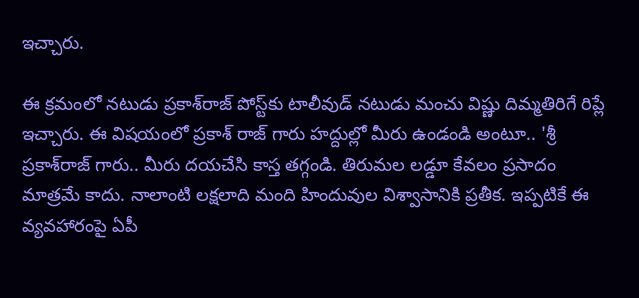ఇచ్చారు.

ఈ క్రమంలో నటుడు ప్రకాశ్‌రాజ్‌ పోస్ట్‌కు టాలీవుడ్ నటుడు మంచు విష్ణు దిమ్మతిరిగే రిప్లే ఇచ్చారు. ఈ విషయంలో ప్రకాశ్‌ రాజ్ గారు హద్దుల్లో మీరు ఉండండి అంటూ.. 'శ్రీ ప్రకాశ్‌రాజ్‌ గారు.. మీరు దయచేసి కాస్త తగ్గండి. తిరుమల లడ్డూ కేవలం ప్రసాదం మాత్రమే కాదు. నాలాంటి లక్షలాది మంది హిందువుల విశ్వాసానికి ప్రతీక. ఇప్పటికే ఈ వ్యవహారంపై ఏపీ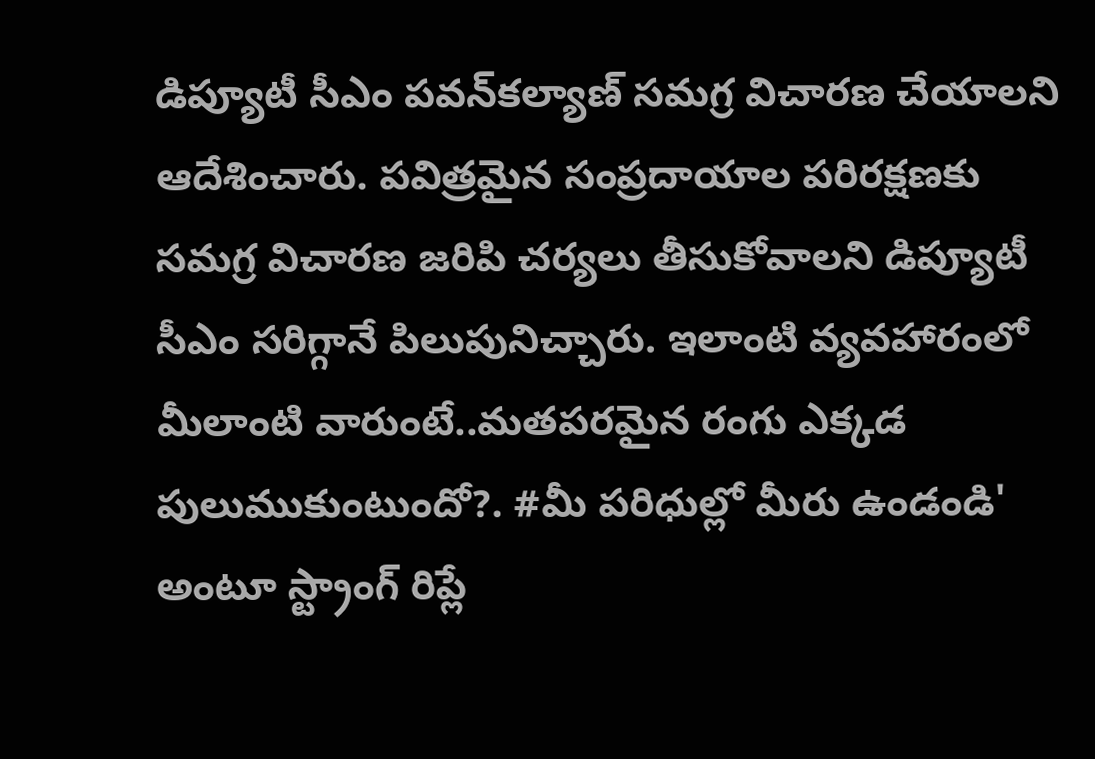డిప్యూటీ సీఎం పవన్‌కల్యాణ్‌ సమగ్ర విచారణ చేయాలని ఆదేశించారు. పవిత్రమైన సంప్రదాయాల పరిరక్షణకు సమగ్ర విచారణ జరిపి చర్యలు తీసుకోవాలని డిప్యూటీ సీఎం సరిగ్గానే పిలుపునిచ్చారు. ఇలాంటి వ్యవహారంలో మీలాంటి వారుంటే..మతపరమైన రంగు ఎక్కడ పులుముకుంటుందో?. #మీ పరిధుల్లో మీరు ఉండండి' అంటూ స్ట్రాంగ్ రిప్లే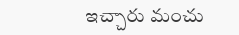ఇచ్చారు మంచు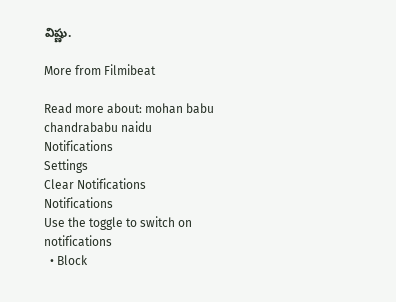విష్ణు.

More from Filmibeat

Read more about: mohan babu chandrababu naidu
Notifications
Settings
Clear Notifications
Notifications
Use the toggle to switch on notifications
  • Block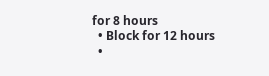for 8 hours
  • Block for 12 hours
  •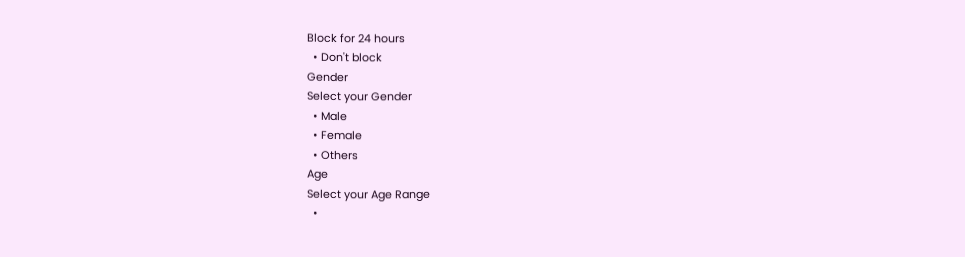Block for 24 hours
  • Don't block
Gender
Select your Gender
  • Male
  • Female
  • Others
Age
Select your Age Range
  •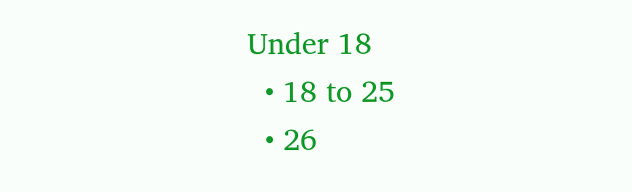Under 18
  • 18 to 25
  • 26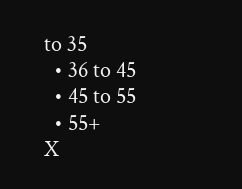to 35
  • 36 to 45
  • 45 to 55
  • 55+
X